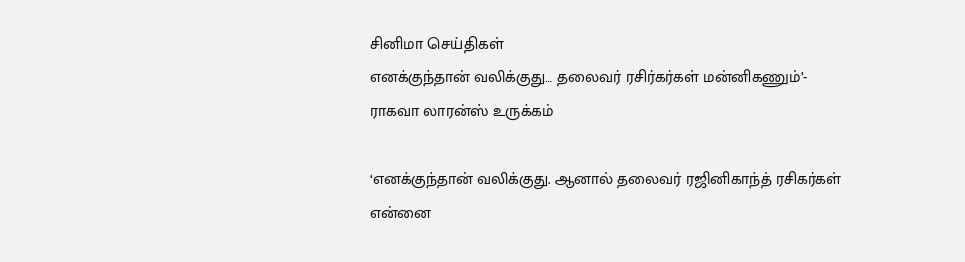சினிமா செய்திகள்
எனக்குந்தான் வலிக்குது… தலைவர் ரசிர்கர்கள் மன்னிகணும்’- ராகவா லாரன்ஸ் உருக்கம்

‘எனக்குந்தான் வலிக்குது. ஆனால் தலைவர் ரஜினிகாந்த் ரசிகர்கள் என்னை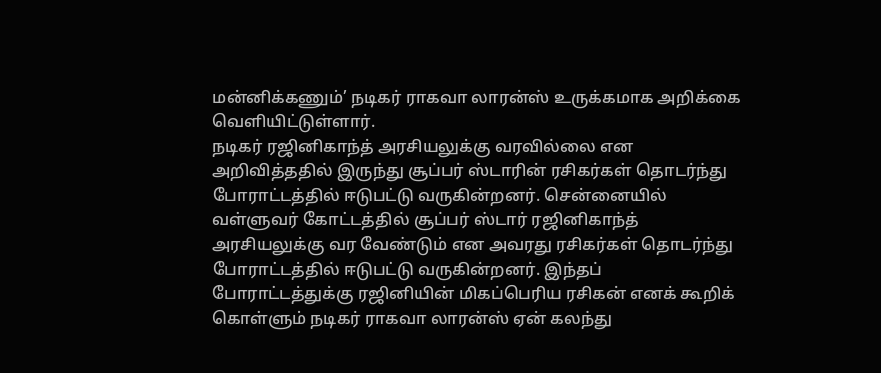மன்னிக்கணும்’ நடிகர் ராகவா லாரன்ஸ் உருக்கமாக அறிக்கை வெளியிட்டுள்ளார்.
நடிகர் ரஜினிகாந்த் அரசியலுக்கு வரவில்லை என அறிவித்ததில் இருந்து சூப்பர் ஸ்டாரின் ரசிகர்கள் தொடர்ந்து போராட்டத்தில் ஈடுபட்டு வருகின்றனர். சென்னையில் வள்ளுவர் கோட்டத்தில் சூப்பர் ஸ்டார் ரஜினிகாந்த் அரசியலுக்கு வர வேண்டும் என அவரது ரசிகர்கள் தொடர்ந்து போராட்டத்தில் ஈடுபட்டு வருகின்றனர். இந்தப் போராட்டத்துக்கு ரஜினியின் மிகப்பெரிய ரசிகன் எனக் கூறிக் கொள்ளும் நடிகர் ராகவா லாரன்ஸ் ஏன் கலந்து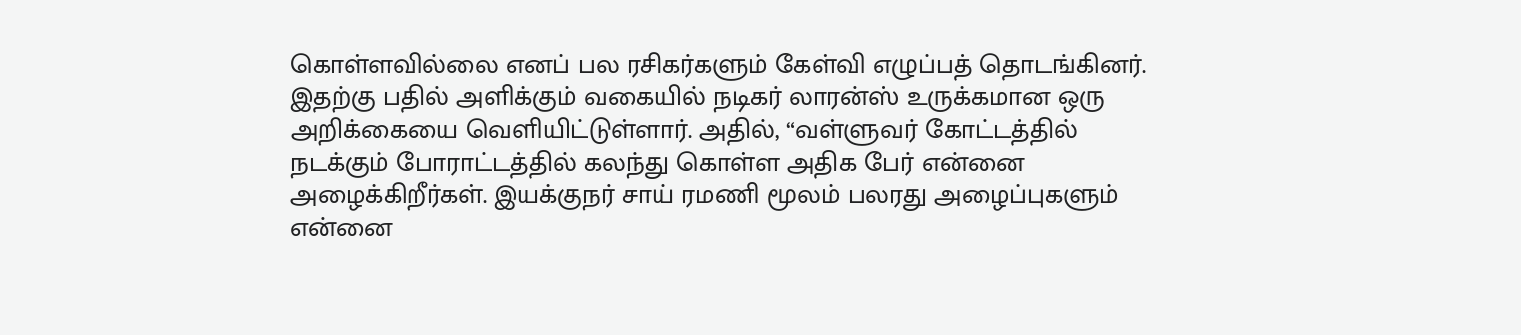கொள்ளவில்லை எனப் பல ரசிகர்களும் கேள்வி எழுப்பத் தொடங்கினர்.
இதற்கு பதில் அளிக்கும் வகையில் நடிகர் லாரன்ஸ் உருக்கமான ஒரு அறிக்கையை வெளியிட்டுள்ளார். அதில், “வள்ளுவர் கோட்டத்தில் நடக்கும் போராட்டத்தில் கலந்து கொள்ள அதிக பேர் என்னை அழைக்கிறீர்கள். இயக்குநர் சாய் ரமணி மூலம் பலரது அழைப்புகளும் என்னை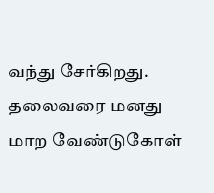வந்து சேர்கிறது. தலைவரை மனது மாற வேண்டுகோள்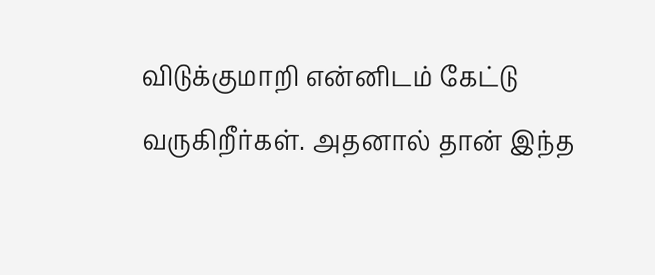விடுக்குமாறி என்னிடம் கேட்டு வருகிறீர்கள். அதனால் தான் இந்த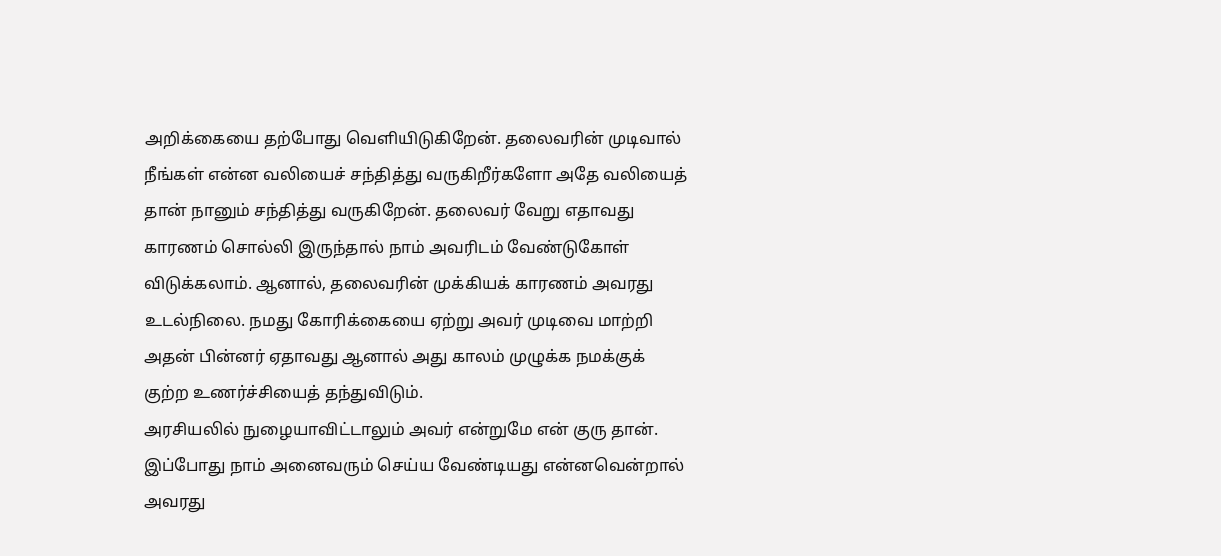அறிக்கையை தற்போது வெளியிடுகிறேன். தலைவரின் முடிவால் நீங்கள் என்ன வலியைச் சந்தித்து வருகிறீர்களோ அதே வலியைத் தான் நானும் சந்தித்து வருகிறேன். தலைவர் வேறு எதாவது காரணம் சொல்லி இருந்தால் நாம் அவரிடம் வேண்டுகோள் விடுக்கலாம். ஆனால், தலைவரின் முக்கியக் காரணம் அவரது உடல்நிலை. நமது கோரிக்கையை ஏற்று அவர் முடிவை மாற்றி அதன் பின்னர் ஏதாவது ஆனால் அது காலம் முழுக்க நமக்குக் குற்ற உணர்ச்சியைத் தந்துவிடும்.
அரசியலில் நுழையாவிட்டாலும் அவர் என்றுமே என் குரு தான். இப்போது நாம் அனைவரும் செய்ய வேண்டியது என்னவென்றால் அவரது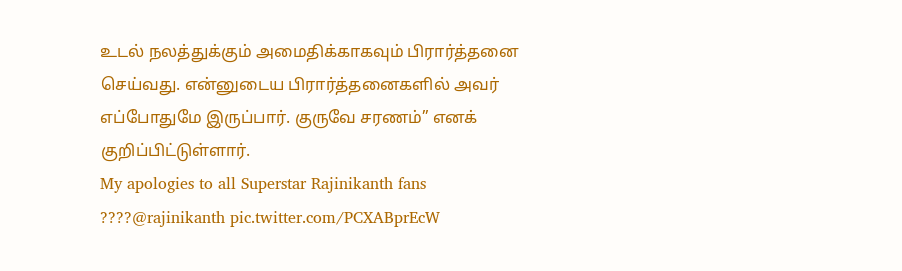உடல் நலத்துக்கும் அமைதிக்காகவும் பிரார்த்தனை செய்வது. என்னுடைய பிரார்த்தனைகளில் அவர் எப்போதுமே இருப்பார். குருவே சரணம்” எனக் குறிப்பிட்டுள்ளார்.
My apologies to all Superstar Rajinikanth fans ????@rajinikanth pic.twitter.com/PCXABprEcW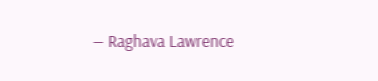— Raghava Lawrence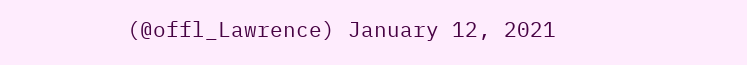(@offl_Lawrence) January 12, 2021